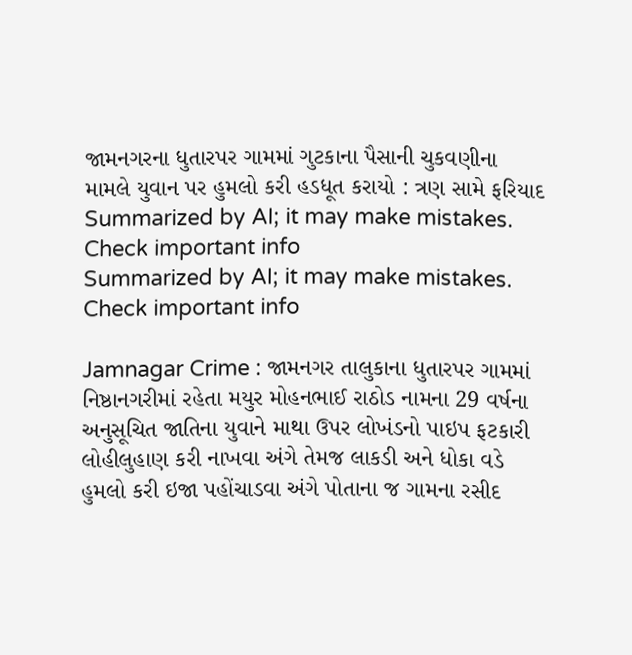જામનગરના ધુતારપર ગામમાં ગુટકાના પૈસાની ચુકવણીના મામલે યુવાન પર હુમલો કરી હડધૂત કરાયો : ત્રણ સામે ફરિયાદ
Summarized by AI; it may make mistakes. Check important info
Summarized by AI; it may make mistakes. Check important info

Jamnagar Crime : જામનગર તાલુકાના ધુતારપર ગામમાં નિષ્ઠાનગરીમાં રહેતા મયુર મોહનભાઈ રાઠોડ નામના 29 વર્ષના અનુસૂચિત જાતિના યુવાને માથા ઉપર લોખંડનો પાઇપ ફટકારી લોહીલુહાણ કરી નાખવા અંગે તેમજ લાકડી અને ધોકા વડે હુમલો કરી ઇજા પહોંચાડવા અંગે પોતાના જ ગામના રસીદ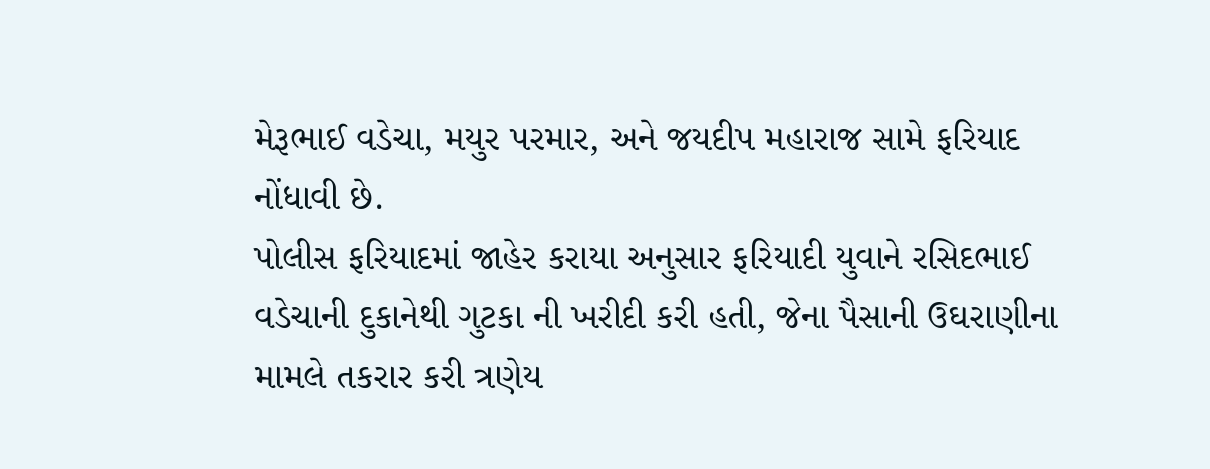મેરૂભાઈ વડેચા, મયુર પરમાર, અને જયદીપ મહારાજ સામે ફરિયાદ નોંધાવી છે.
પોલીસ ફરિયાદમાં જાહેર કરાયા અનુસાર ફરિયાદી યુવાને રસિદભાઈ વડેચાની દુકાનેથી ગુટકા ની ખરીદી કરી હતી, જેના પૈસાની ઉઘરાણીના મામલે તકરાર કરી ત્રણેય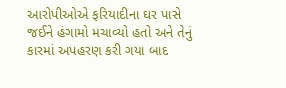આરોપીઓએ ફરિયાદીના ઘર પાસે જઈને હંગામો મચાવ્યો હતો અને તેનું કારમાં અપહરણ કરી ગયા બાદ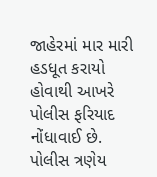જાહેરમાં માર મારી હડધૂત કરાયો હોવાથી આખરે પોલીસ ફરિયાદ નોંધાવાઈ છે. પોલીસ ત્રણેય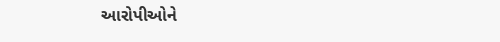આરોપીઓને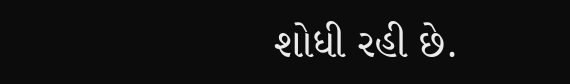શોધી રહી છે.